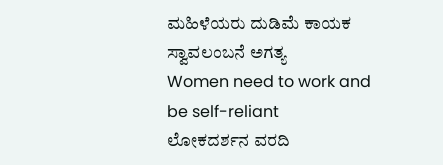ಮಹಿಳೆಯರು ದುಡಿಮೆ ಕಾಯಕ ಸ್ವಾವಲಂಬನೆ ಅಗತ್ಯ
Women need to work and be self-reliant
ಲೋಕದರ್ಶನ ವರದಿ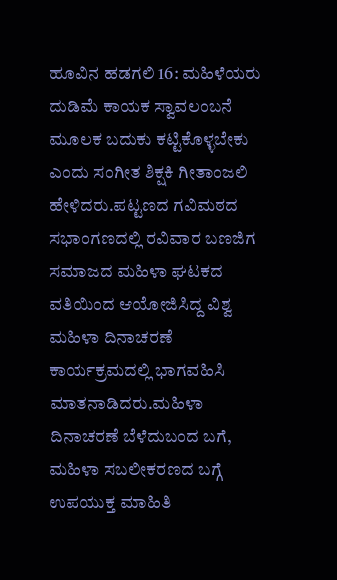ಹೂವಿನ ಹಡಗಲಿ 16: ಮಹಿಳೆಯರು ದುಡಿಮೆ ಕಾಯಕ ಸ್ವಾವಲಂಬನೆ ಮೂಲಕ ಬದುಕು ಕಟ್ಟಿಕೊಳ್ಳಬೇಕು ಎಂದು ಸಂಗೀತ ಶಿಕ್ಷಕಿ ಗೀತಾಂಜಲಿ ಹೇಳಿದರು.ಪಟ್ಟಣದ ಗವಿಮಠದ ಸಭಾಂಗಣದಲ್ಲಿ ರವಿವಾರ ಬಣಜಿಗ ಸಮಾಜದ ಮಹಿಳಾ ಘಟಕದ ವತಿಯಿಂದ ಆಯೋಜಿಸಿದ್ದ ವಿಶ್ವ ಮಹಿಳಾ ದಿನಾಚರಣೆ ಕಾರ್ಯಕ್ರಮದಲ್ಲಿ ಭಾಗವಹಿಸಿ ಮಾತನಾಡಿದರು.ಮಹಿಳಾ ದಿನಾಚರಣೆ ಬೆಳೆದುಬಂದ ಬಗೆ, ಮಹಿಳಾ ಸಬಲೀಕರಣದ ಬಗ್ಗೆ ಉಪಯುಕ್ತ ಮಾಹಿತಿ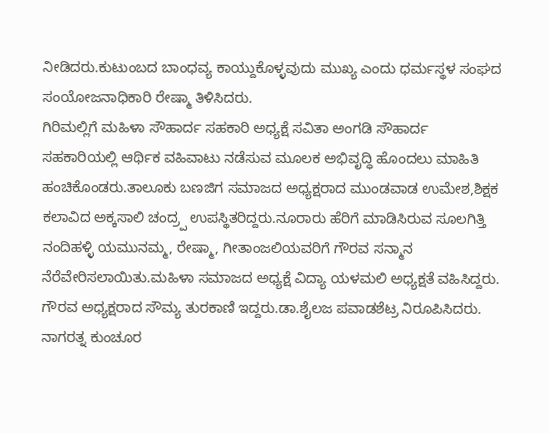ನೀಡಿದರು.ಕುಟುಂಬದ ಬಾಂಧವ್ಯ ಕಾಯ್ದುಕೊಳ್ಳವುದು ಮುಖ್ಯ ಎಂದು ಧರ್ಮಸ್ಥಳ ಸಂಘದ ಸಂಯೋಜನಾಧಿಕಾರಿ ರೇಷ್ಮಾ ತಿಳಿಸಿದರು.
ಗಿರಿಮಲ್ಲಿಗೆ ಮಹಿಳಾ ಸೌಹಾರ್ದ ಸಹಕಾರಿ ಅಧ್ಯಕ್ಷೆ ಸವಿತಾ ಅಂಗಡಿ ಸೌಹಾರ್ದ ಸಹಕಾರಿಯಲ್ಲಿ ಆರ್ಥಿಕ ವಹಿವಾಟು ನಡೆಸುವ ಮೂಲಕ ಅಭಿವೃದ್ಧಿ ಹೊಂದಲು ಮಾಹಿತಿ ಹಂಚಿಕೊಂಡರು.ತಾಲೂಕು ಬಣಜಿಗ ಸಮಾಜದ ಅಧ್ಯಕ್ಷರಾದ ಮುಂಡವಾಡ ಉಮೇಶ,ಶಿಕ್ಷಕ ಕಲಾವಿದ ಅಕ್ಕಸಾಲಿ ಚಂದ್ರ್ಪ ಉಪಸ್ಥಿತರಿದ್ದರು.ನೂರಾರು ಹೆರಿಗೆ ಮಾಡಿಸಿರುವ ಸೂಲಗಿತ್ತಿ ನಂದಿಹಳ್ಳಿ ಯಮುನಮ್ಮ, ರೇಷ್ಮಾ, ಗೀತಾಂಜಲಿಯವರಿಗೆ ಗೌರವ ಸನ್ಮಾನ ನೆರೆವೇರಿಸಲಾಯಿತು.ಮಹಿಳಾ ಸಮಾಜದ ಅಧ್ಯಕ್ಷೆ ವಿದ್ಯಾ ಯಳಮಲಿ ಅಧ್ಯಕ್ಷತೆ ವಹಿಸಿದ್ದರು. ಗೌರವ ಅಧ್ಯಕ್ಷರಾದ ಸೌಮ್ಯ ತುರಕಾಣಿ ಇದ್ದರು.ಡಾ.ಶೈಲಜ ಪವಾಡಶೆಟ್ರ ನಿರೂಪಿಸಿದರು. ನಾಗರತ್ನ ಕುಂಚೂರ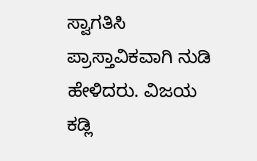ಸ್ವಾಗತಿಸಿ ಪ್ರಾಸ್ತಾವಿಕವಾಗಿ ನುಡಿ ಹೇಳಿದರು. ವಿಜಯ ಕಡ್ಲಿ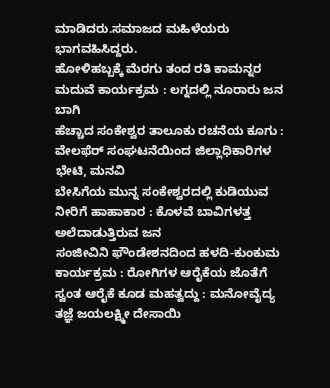ಮಾಡಿದರು.ಸಮಾಜದ ಮಹಿಳೆಯರು ಭಾಗವಹಿಸಿದ್ದರು.
ಹೋಳಿಹಬ್ಬಕ್ಕೆ ಮೆರಗು ತಂದ ರತಿ ಕಾಮನ್ನರ ಮದುವೆ ಕಾರ್ಯಕ್ರಮ : ಲಗ್ನದಲ್ಲಿ ನೂರಾರು ಜನ ಬಾಗಿ
ಹೆಚ್ಚಾದ ಸಂಕೇಶ್ವರ ತಾಲೂಕು ರಚನೆಯ ಕೂಗು : ವೇಲಫೆರ್ ಸಂಘಟನೆಯಿಂದ ಜಿಲ್ಲಾಧಿಕಾರಿಗಳ ಭೇಟಿ, ಮನವಿ
ಬೇಸಿಗೆಯ ಮುನ್ನ ಸಂಕೇಶ್ವರದಲ್ಲಿ ಕುಡಿಯುವ ನೀರಿಗೆ ಹಾಹಾಕಾರ : ಕೊಳವೆ ಬಾವಿಗಳತ್ತ ಅಲೆದಾಡುತ್ತಿರುವ ಜನ
ಸಂಜೀವಿನಿ ಫೌಂಡೇಶನದಿಂದ ಹಳದಿ-ಕುಂಕುಮ ಕಾರ್ಯಕ್ರಮ : ರೋಗಿಗಳ ಆರೈಕೆಯ ಜೊತೆಗೆ ಸ್ವಂತ ಆರೈಕೆ ಕೂಡ ಮಹತ್ವದ್ದು : ಮನೋವೈದ್ಯ ತಜ್ಞೆ ಜಯಲಕ್ಷ್ಮೀ ದೇಸಾಯಿ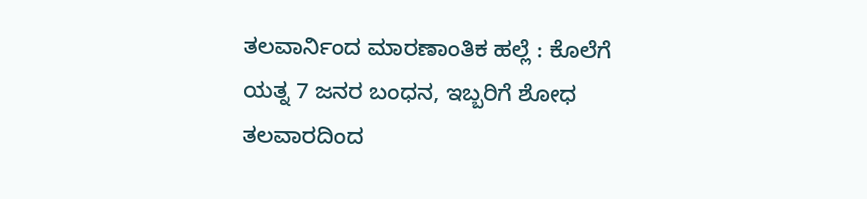ತಲವಾರ್ನಿಂದ ಮಾರಣಾಂತಿಕ ಹಲ್ಲೆ : ಕೊಲೆಗೆ ಯತ್ನ 7 ಜನರ ಬಂಧನ, ಇಬ್ಬರಿಗೆ ಶೋಧ
ತಲವಾರದಿಂದ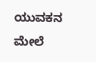ಯುವಕನ ಮೇಲೆ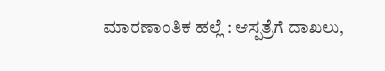ಮಾರಣಾಂತಿಕ ಹಲ್ಲೆ : ಆಸ್ಪತ್ರೆಗೆ ದಾಖಲು,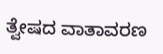ತ್ವೇಷದ ವಾತಾವರಣ